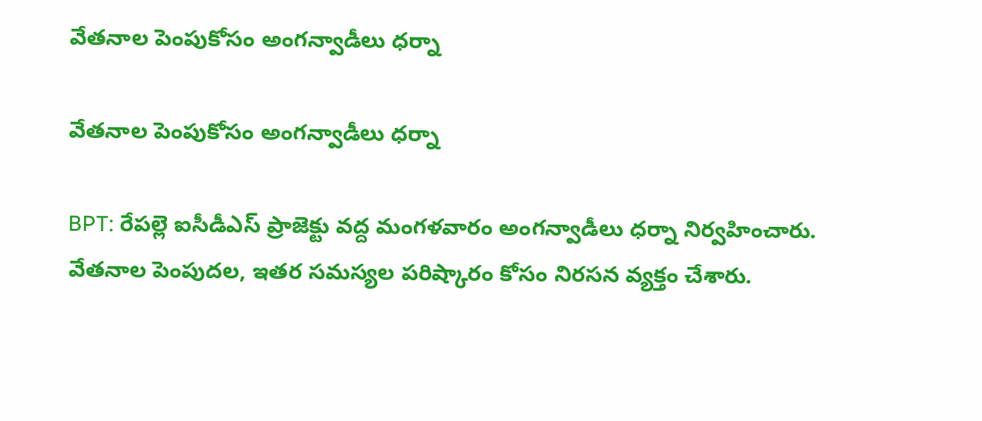వేతనాల పెంపుకోసం అంగన్వాడీలు ధర్నా

వేతనాల పెంపుకోసం అంగన్వాడీలు ధర్నా

BPT: రేపల్లె ఐసీడీఎస్ ప్రాజెక్టు వద్ద మంగళవారం అంగన్వాడీలు ధర్నా నిర్వహించారు. వేతనాల పెంపుదల, ఇతర సమస్యల పరిష్కారం కోసం నిరసన వ్యక్తం చేశారు.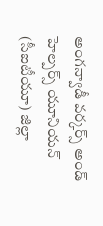అంగన్వాడీ వర్కర్స్ అండ్ హెల్పర్స్ యూనియన్ (సీఐటీయూ) జిల్లా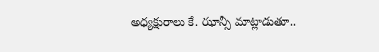అధ్యక్షురాలు కే. ఝాన్సీ మాట్లాడుతూ..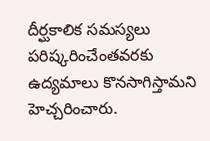దీర్ఘకాలిక సమస్యలు పరిష్కరించేంతవరకు ఉద్యమాలు కొనసాగిస్తామని హెచ్చరించారు.